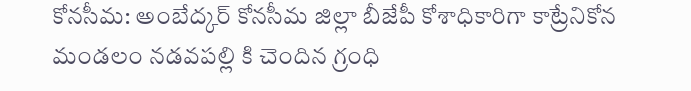కోనసీమ: అంబేద్కర్ కోనసీమ జిల్లా బీజేపీ కోశాధికారిగా కాట్రేనికోన మండలం నడవపల్లి కి చెందిన గ్రంధి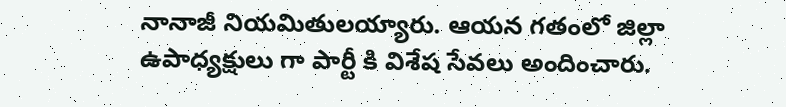నానాజీ నియమితులయ్యారు. ఆయన గతంలో జిల్లా ఉపాధ్యక్షులు గా పార్టీ కి విశేష సేవలు అందించారు.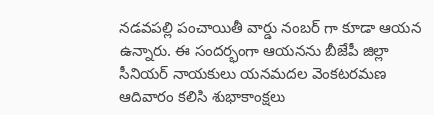నడవపల్లి పంచాయితీ వార్డు నంబర్ గా కూడా ఆయన ఉన్నారు. ఈ సందర్భంగా ఆయనను బీజేపీ జిల్లా సీనియర్ నాయకులు యనమదల వెంకటరమణ ఆదివారం కలిసి శుభాకాంక్షలు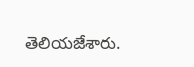తెలియజేశారు.